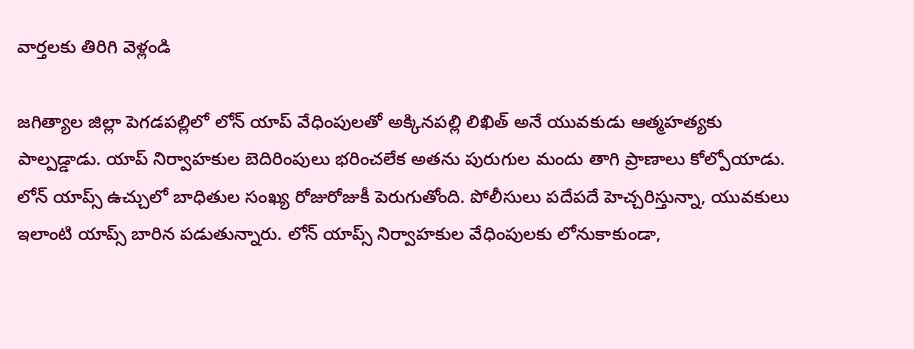వార్తలకు తిరిగి వెళ్లండి

జగిత్యాల జిల్లా పెగడపల్లిలో లోన్ యాప్ వేధింపులతో అక్కినపల్లి లిఖిత్ అనే యువకుడు ఆత్మహత్యకు పాల్పడ్డాడు. యాప్ నిర్వాహకుల బెదిరింపులు భరించలేక అతను పురుగుల మందు తాగి ప్రాణాలు కోల్పోయాడు.
లోన్ యాప్స్ ఉచ్చులో బాధితుల సంఖ్య రోజురోజుకీ పెరుగుతోంది. పోలీసులు పదేపదే హెచ్చరిస్తున్నా, యువకులు ఇలాంటి యాప్స్ బారిన పడుతున్నారు. లోన్ యాప్స్ నిర్వాహకుల వేధింపులకు లోనుకాకుండా,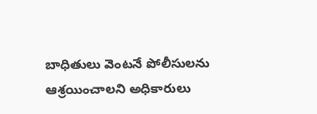బాధితులు వెంటనే పోలీసులను ఆశ్రయించాలని అధికారులు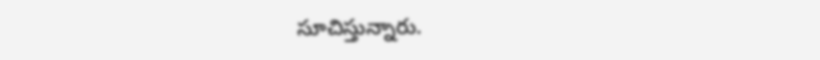సూచిస్తున్నారు.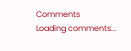Comments
Loading comments...